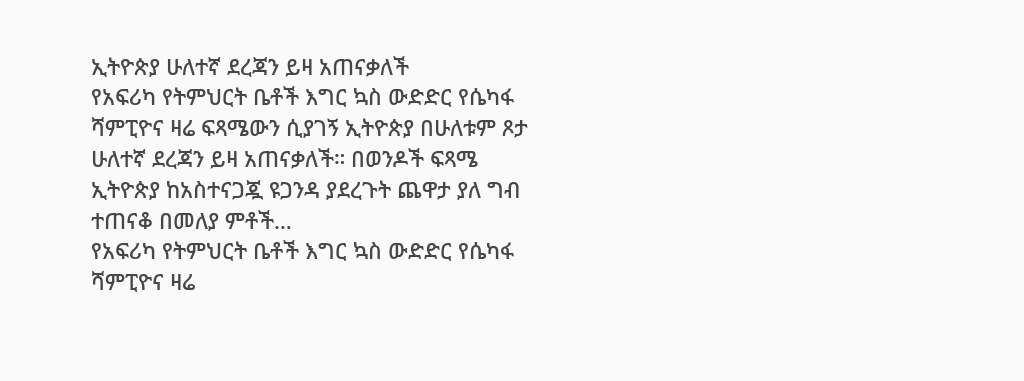ኢትዮጵያ ሁለተኛ ደረጃን ይዛ አጠናቃለች
የአፍሪካ የትምህርት ቤቶች እግር ኳስ ውድድር የሴካፋ ሻምፒዮና ዛሬ ፍጻሜውን ሲያገኝ ኢትዮጵያ በሁለቱም ጾታ ሁለተኛ ደረጃን ይዛ አጠናቃለች። በወንዶች ፍጻሜ ኢትዮጵያ ከአስተናጋጇ ዩጋንዳ ያደረጉት ጨዋታ ያለ ግብ ተጠናቆ በመለያ ምቶች…
የአፍሪካ የትምህርት ቤቶች እግር ኳስ ውድድር የሴካፋ ሻምፒዮና ዛሬ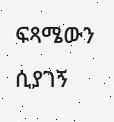ፍጻሜውን ሲያገኝ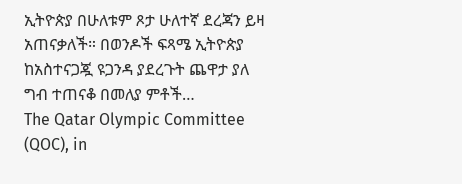ኢትዮጵያ በሁለቱም ጾታ ሁለተኛ ደረጃን ይዛ አጠናቃለች። በወንዶች ፍጻሜ ኢትዮጵያ ከአስተናጋጇ ዩጋንዳ ያደረጉት ጨዋታ ያለ ግብ ተጠናቆ በመለያ ምቶች…
The Qatar Olympic Committee (QOC), in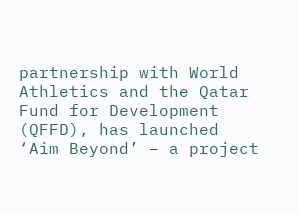partnership with World Athletics and the Qatar Fund for Development (QFFD), has launched ‘Aim Beyond’ – a project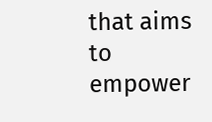that aims to empower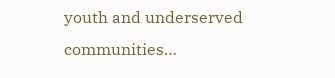youth and underserved communities…